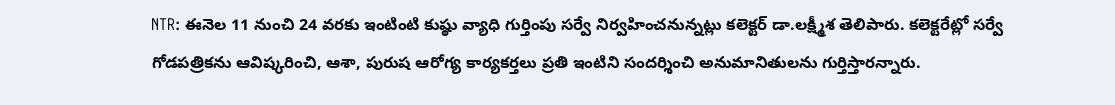NTR: ఈనెల 11 నుంచి 24 వరకు ఇంటింటి కుష్ఠు వ్యాధి గుర్తింపు సర్వే నిర్వహించనున్నట్లు కలెక్టర్ డా.లక్ష్మీశ తెలిపారు. కలెక్టరేట్లో సర్వే గోడపత్రికను ఆవిష్కరించి, ఆశా, పురుష ఆరోగ్య కార్యకర్తలు ప్రతి ఇంటిని సందర్శించి అనుమానితులను గుర్తిస్తారన్నారు.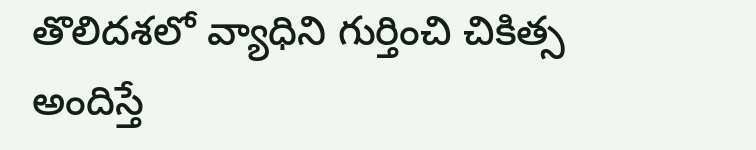తొలిదశలో వ్యాధిని గుర్తించి చికిత్స అందిస్తే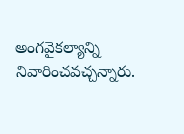అంగవైకల్యాన్ని నివారించవచ్చన్నారు.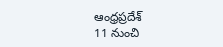ఆంధ్రప్రదేశ్
11 నుంచి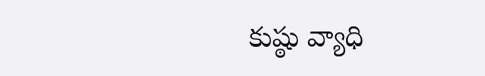కుష్ఠు వ్యాధి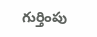గుర్తింపు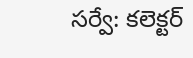సర్వే: కలెక్టర్